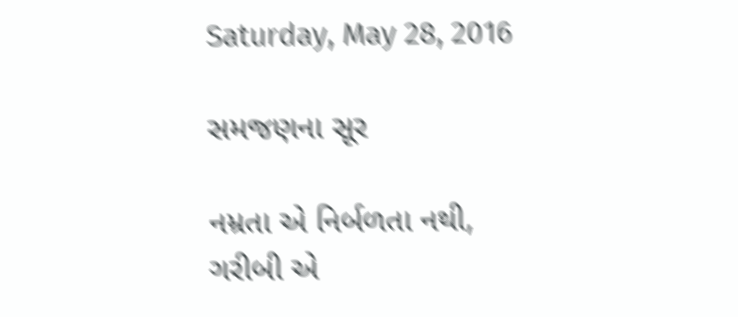Saturday, May 28, 2016

સમજણના સૂર

નમ્રતા એ નિર્બળતા નથી,
ગરીબી એ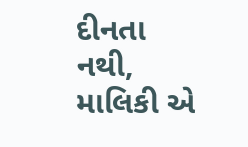દીનતા નથી,
માલિકી એ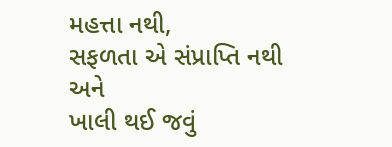મહત્તા નથી,
સફળતા એ સંપ્રાપ્તિ નથી
અને
ખાલી થઈ જવું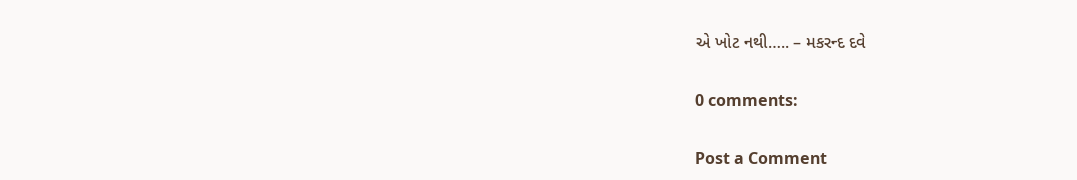એ ખોટ નથી….. – મકરન્દ દવે

0 comments:

Post a Comment